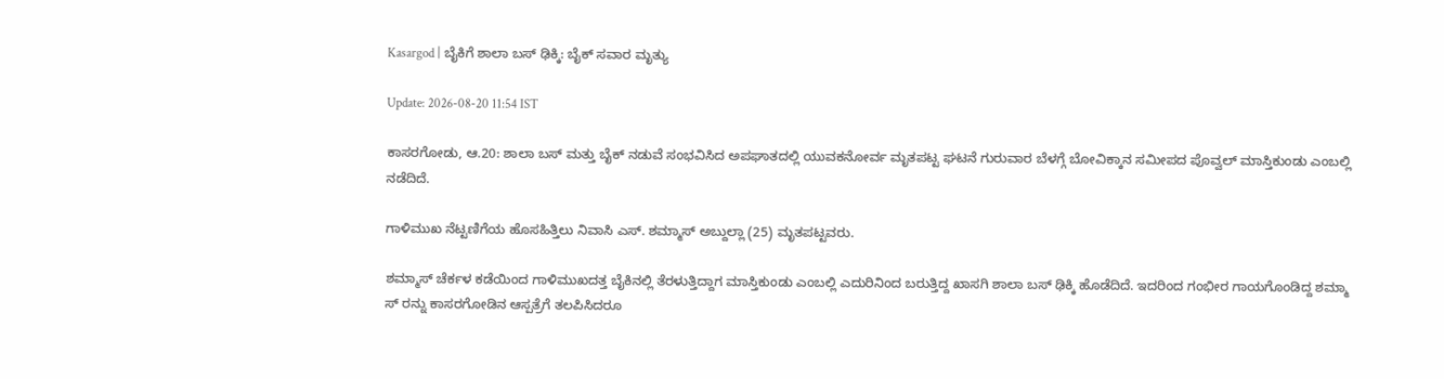Kasargod | ಬೈಕಿಗೆ ಶಾಲಾ ಬಸ್ ಢಿಕ್ಕಿ: ಬೈಕ್ ಸವಾರ ಮೃತ್ಯು

Update: 2026-08-20 11:54 IST

ಕಾಸರಗೋಡು, ಆ.20: ಶಾಲಾ ಬಸ್ ಮತ್ತು ಬೈಕ್ ನಡುವೆ ಸಂಭವಿಸಿದ ಅಪಘಾತದಲ್ಲಿ ಯುವಕನೋರ್ವ ಮೃತಪಟ್ಟ ಘಟನೆ ಗುರುವಾರ ಬೆಳಗ್ಗೆ ಬೋವಿಕ್ಕಾನ ಸಮೀಪದ ಪೊವ್ವಲ್ ಮಾಸ್ತಿಕುಂಡು ಎಂಬಲ್ಲಿ ನಡೆದಿದೆ.

ಗಾಳಿಮುಖ ನೆಟ್ಟಣಿಗೆಯ ಹೊಸಹಿತ್ತಿಲು ನಿವಾಸಿ ಎಸ್. ಶಮ್ಮಾಸ್ ಅಬ್ದುಲ್ಲಾ (25) ಮೃತಪಟ್ಟವರು.

ಶಮ್ಮಾಸ್ ಚೆರ್ಕಳ ಕಡೆಯಿಂದ ಗಾಳಿಮುಖದತ್ತ ಬೈಕಿನಲ್ಲಿ ತೆರಳುತ್ತಿದ್ದಾಗ ಮಾಸ್ತಿಕುಂಡು ಎಂಬಲ್ಲಿ ಎದುರಿನಿಂದ ಬರುತ್ತಿದ್ದ ಖಾಸಗಿ ಶಾಲಾ ಬಸ್ ಢಿಕ್ಕಿ ಹೊಡೆದಿದೆ. ಇದರಿಂದ ಗಂಭೀರ ಗಾಯಗೊಂಡಿದ್ದ ಶಮ್ಮಾ ಸ್ ರನ್ನು ಕಾಸರಗೋಡಿನ ಆಸ್ಪತ್ರೆಗೆ ತಲಪಿಸಿದರೂ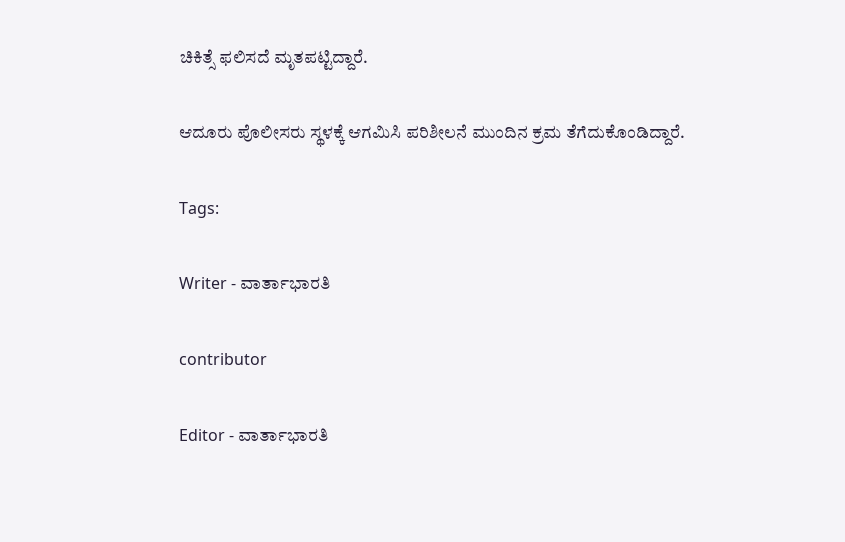ಚಿಕಿತ್ಸೆ ಫಲಿಸದೆ ಮೃತಪಟ್ಟಿದ್ದಾರೆ.

ಆದೂರು ಪೊಲೀಸರು ಸ್ಥಳಕ್ಕೆ ಆಗಮಿಸಿ ಪರಿಶೀಲನೆ ಮುಂದಿನ ಕ್ರಮ ತೆಗೆದುಕೊಂಡಿದ್ದಾರೆ.

Tags:

Writer - ವಾರ್ತಾಭಾರತಿ

contributor

Editor - ವಾರ್ತಾಭಾರತಿ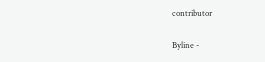contributor

Byline -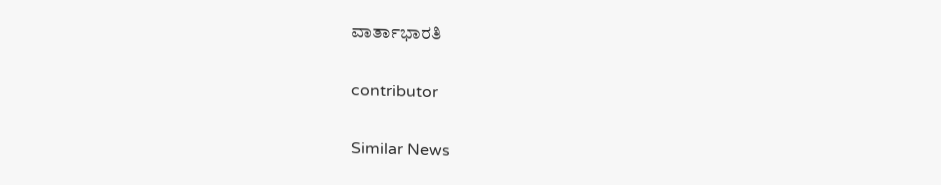ವಾರ್ತಾಭಾರತಿ

contributor

Similar News